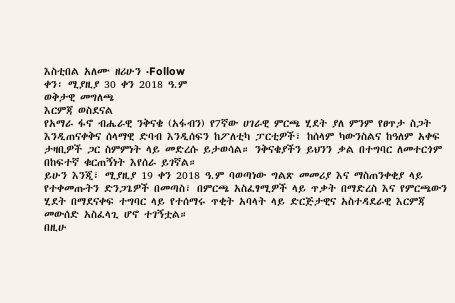እስቲበል አለሙ ዘሪሁን ·Follow
ቀን፡ ሚያዚያ 30 ቀን 2018 ዓ.ም
ወቅታዊ መግለጫ
እርምጃ ወስደናል
የአማራ ፋኖ ብሔራዊ ንቅናቄ (አፋብን) የ7ኛው ሀገራዊ ምርጫ ሂደት ያለ ምንም የፀጥታ ስጋት እንዲጠናቀቅና ሰላማዊ ድባብ እንዲሰፍን ከፖለቲካ ፓርቲዎች፣ ከሰላም ካውንስልና ከዓለም አቀፍ ታዛቢዎች ጋር ስምምነት ላይ መድረሱ ይታወሳል። ንቅናቄያችን ይህንን ቃል በተግባር ለመተርጎም በከፍተኛ ቁርጠኝነት እየሰራ ይገኛል።
ይሁን እንጂ፣ ሚያዚያ 19 ቀን 2018 ዓ.ም ባወጣነው ግልጽ መመሪያ እና ማስጠንቀቂያ ላይ የተቀመጡትን ድንጋጌዎች በመጣስ፣ በምርጫ አስፈፃሚዎች ላይ ጥቃት በማድረስ እና የምርጫውን ሂደት በማደናቀፍ ተግባር ላይ የተሰማሩ ጥቂት አባላት ላይ ድርጅታዊና አስተዳደራዊ እርምጃ መውሰድ አስፈላጊ ሆኖ ተገኝቷል።
በዚሁ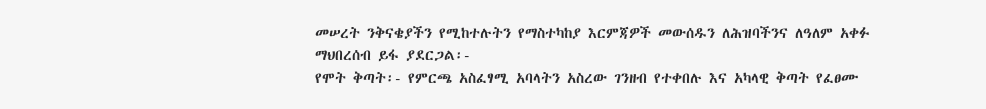መሠረት ንቅናቄያችን የሚከተሉትን የማስተካከያ እርምጃዎች መውሰዱን ለሕዝባችንና ለዓለም አቀፉ ማህበረሰብ ይፋ ያደርጋል፡-
የሞት ቅጣት፡- የምርጫ አስፈፃሚ አባላትን አስረው ገንዘብ የተቀበሉ እና አካላዊ ቅጣት የፈፀሙ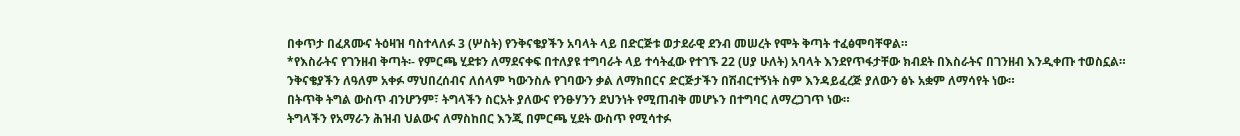በቀጥታ በፈጸሙና ትዕዛዝ ባስተላለፉ 3 (ሦስት) የንቅናቄያችን አባላት ላይ በድርጅቱ ወታደራዊ ደንብ መሠረት የሞት ቅጣት ተፈፅሞባቸዋል።
*የእስራትና የገንዘብ ቅጣት፡- የምርጫ ሂደቱን ለማደናቀፍ በተለያዩ ተግባራት ላይ ተሳትፈው የተገኙ 22 (ሀያ ሁለት) አባላት እንደየጥፋታቸው ክብደት በእስራትና በገንዘብ እንዲቀጡ ተወስኗል።
ንቅናቄያችን ለዓለም አቀፉ ማህበረሰብና ለሰላም ካውንስሉ የገባውን ቃል ለማክበርና ድርጅታችን በሽብርተኝነት ስም እንዳይፈረጅ ያለውን ፅኑ አቋም ለማሳየት ነው።
በትጥቅ ትግል ውስጥ ብንሆንም፣ ትግላችን ስርአት ያለውና የንፁሃንን ደህንነት የሚጠብቅ መሆኑን በተግባር ለማረጋገጥ ነው።
ትግላችን የአማራን ሕዝብ ህልውና ለማስከበር እንጂ በምርጫ ሂደት ውስጥ የሚሳተፉ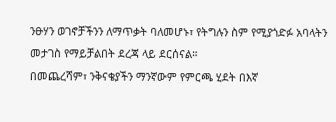ንፁሃን ወገኖቻችንን ለማጥቃት ባለመሆኑ፣ የትግሉን ስም የሚያጎድፉ አባላትን መታገስ የማይቻልበት ደረጃ ላይ ደርሰናል።
በመጨረሻም፣ ንቅናቄያችን ማንኛውም የምርጫ ሂደት በእኛ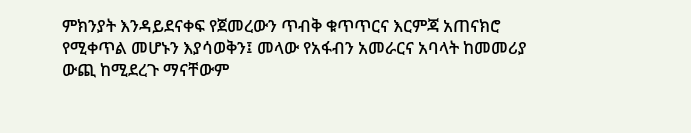ምክንያት እንዳይደናቀፍ የጀመረውን ጥብቅ ቁጥጥርና እርምጃ አጠናክሮ የሚቀጥል መሆኑን እያሳወቅን፤ መላው የአፋብን አመራርና አባላት ከመመሪያ ውጪ ከሚደረጉ ማናቸውም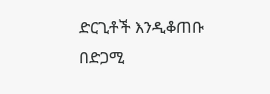ድርጊቶች እንዲቆጠቡ በድጋሚ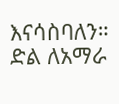እናሳስባለን።
ድል ለአማራ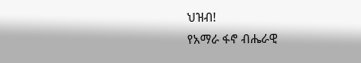ህዝብ!
የአማራ ፋኖ ብሔራዊ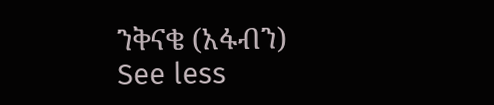ንቅናቄ (አፋብን)
See less